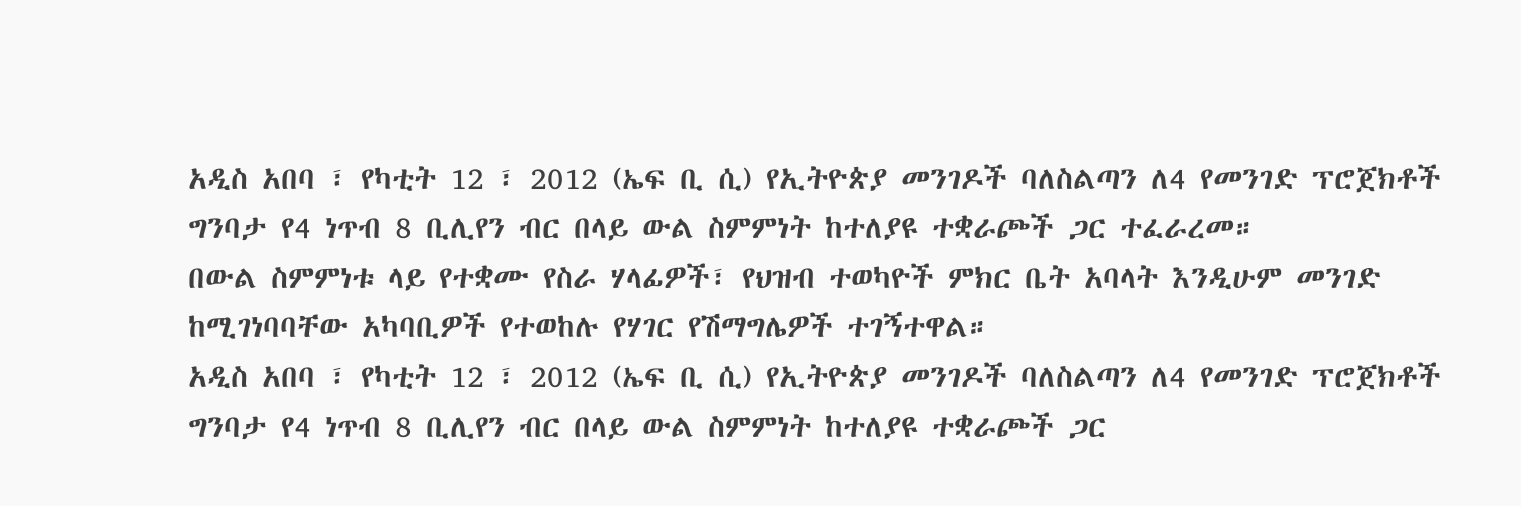አዲስ አበባ ፣ የካቲት 12 ፣ 2012 (ኤፍ ቢ ሲ) የኢትዮጵያ መንገዶች ባለስልጣን ለ4 የመንገድ ፕሮጀክቶች ግንባታ የ4 ነጥብ 8 ቢሊየን ብር በላይ ውል ስምምነት ከተለያዩ ተቋራጮች ጋር ተፈራረመ።
በውል ስምምነቱ ላይ የተቋሙ የስራ ሃላፊዎች፣ የህዝብ ተወካዮች ምክር ቤት አባላት እንዲሁም መንገድ ከሚገነባባቸው አካባቢዎች የተወከሉ የሃገር የሽማግሌዎች ተገኝተዋል።
አዲስ አበባ ፣ የካቲት 12 ፣ 2012 (ኤፍ ቢ ሲ) የኢትዮጵያ መንገዶች ባለስልጣን ለ4 የመንገድ ፕሮጀክቶች ግንባታ የ4 ነጥብ 8 ቢሊየን ብር በላይ ውል ስምምነት ከተለያዩ ተቋራጮች ጋር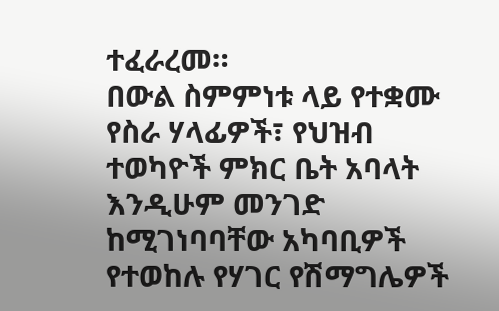ተፈራረመ።
በውል ስምምነቱ ላይ የተቋሙ የስራ ሃላፊዎች፣ የህዝብ ተወካዮች ምክር ቤት አባላት እንዲሁም መንገድ ከሚገነባባቸው አካባቢዎች የተወከሉ የሃገር የሽማግሌዎች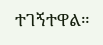ተገኝተዋል።